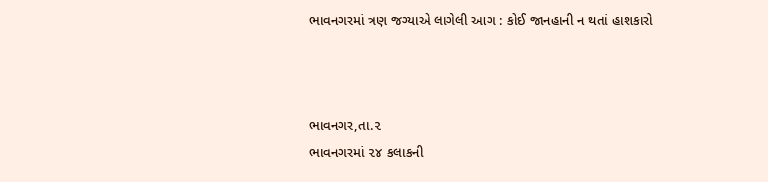ભાવનગરમાં ત્રણ જગ્યાએ લાગેલી આગ : કોઈ જાનહાની ન થતાં હાશકારો



ભાવનગર,તા.૨
ભાવનગરમાં ૨૪ કલાકની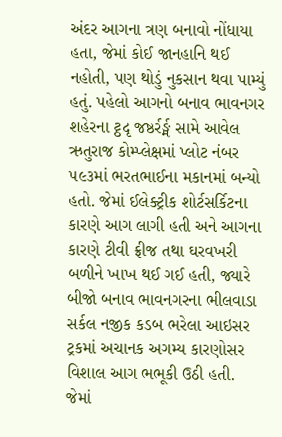અંદર આગના ત્રણ બનાવો નોંધાયા હતા, જેમાં કોઈ જાનહાનિ થઈ નહોતી, પણ થોડું નુકસાન થવા પામ્યું હતું. પહેલો આગનો બનાવ ભાવનગર શહેરના ટ્ઠદૃ જષ્ઠર્રર્ઙ્મ સામે આવેલ ઋતુરાજ કોમ્પ્લેક્ષમાં પ્લોટ નંબર ૫૯૩માં ભરતભાઈના મકાનમાં બન્યો હતો. જેમાં ઈલેક્ટ્રીક શોર્ટસર્કિટના કારણે આગ લાગી હતી અને આગના કારણે ટીવી ફ્રીજ તથા ઘરવખરી બળીને ખાખ થઈ ગઈ હતી, જ્યારે બીજો બનાવ ભાવનગરના ભીલવાડા સર્કલ નજીક કડબ ભરેલા આઇસર ટ્રકમાં અચાનક અગમ્ય કારણોસર વિશાલ આગ ભભૂકી ઉઠી હતી. જેમાં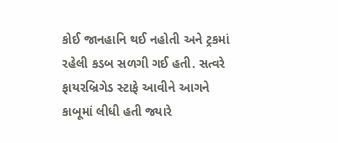કોઈ જાનહાનિ થઈ નહોતી અને ટ્રકમાં રહેલી કડબ સળગી ગઈ હતી. સત્વરે ફાયરબ્રિગેડ સ્ટાફે આવીને આગને કાબૂમાં લીધી હતી જ્યારે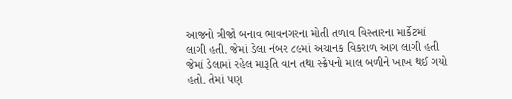આજનો ત્રીજો બનાવ ભાવનગરના મોતી તળાવ વિસ્તારના માર્કેટમાં લાગી હતી. જેમાં ડેલા નંબર ૮૯માં અચાનક વિકરાળ આગ લાગી હતી જેમાં ડેલામાં રહેલ મારૂતિ વાન તથા સ્ક્રેપનો માલ બળીને ખાખ થઈ ગયો હતો. તેમાં પણ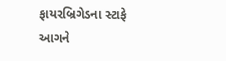ફાયરબ્રિગેડના સ્ટાફે આગને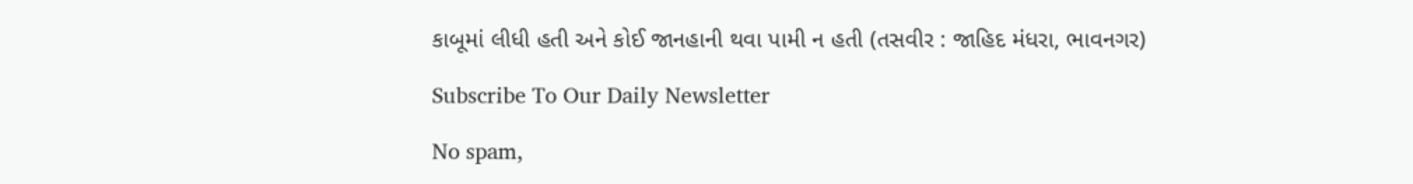કાબૂમાં લીધી હતી અને કોઈ જાનહાની થવા પામી ન હતી (તસવીર : જાહિદ મંધરા, ભાવનગર)

Subscribe To Our Daily Newsletter

No spam,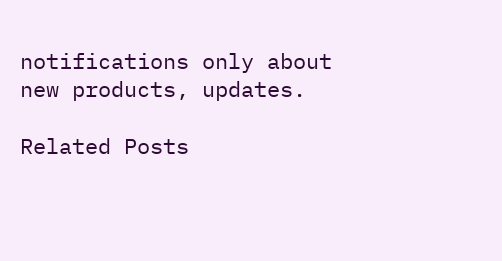notifications only about new products, updates.

Related Posts